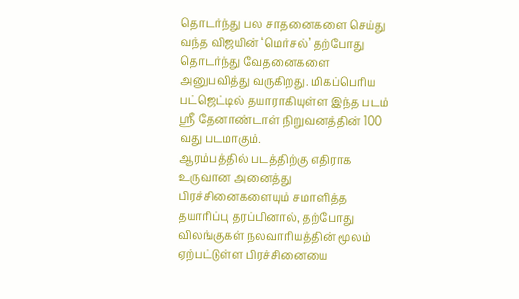தொடர்ந்து பல சாதனைகளை செய்து வந்த விஜயின் ‘மெர்சல்’ தற்போது தொடர்ந்து வேதனைகளை அனுபவித்து வருகிறது. மிகப்பெரிய பட்ஜெட்டில் தயாராகியுள்ள இந்த படம் ஸ்ரீ தேனாண்டாள் நிறுவனத்தின் 100 வது படமாகும்.
ஆரம்பத்தில் படத்திற்கு எதிராக உருவான அனைத்து பிரச்சினைகளையும் சமாளித்த தயாரிப்பு தரப்பினால், தற்போது விலங்குகள் நலவாரியத்தின் மூலம் ஏற்பட்டுள்ள பிரச்சினையை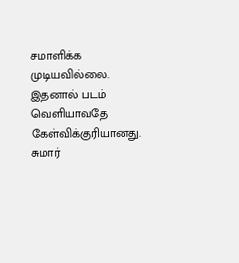சமாளிக்க முடியவில்லை. இதனால் படம் வெளியாவதே கேள்விக்குரியானது.
சுமார்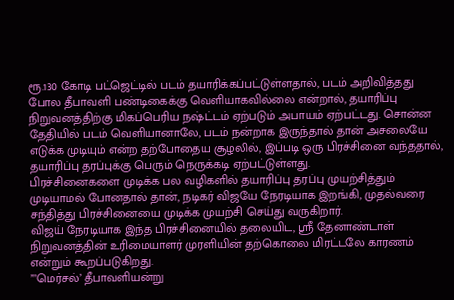ரூ.130 கோடி பட்ஜெட்டில் படம் தயாரிக்கப்பட்டுள்ளதால், படம் அறிவித்தது போல தீபாவளி பண்டிகைக்கு வெளியாகவில்லை என்றால், தயாரிப்பு நிறுவனத்திற்கு மிகப்பெரிய நஷ்ட்டம் ஏற்படும் அபாயம் ஏற்பட்டது. சொன்ன தேதியில் படம் வெளியானாலே, படம் நன்றாக இருந்தால் தான் அசலையே எடுக்க முடியும் என்ற தற்போதைய சூழலில், இப்படி ஒரு பிரச்சினை வந்ததால், தயாரிப்பு தரப்புக்கு பெரும் நெருக்கடி ஏற்பட்டுள்ளது.
பிரச்சினைகளை முடிக்க பல வழிகளில் தயாரிப்பு தரப்பு முயற்சித்தும் முடியாமல் போனதால் தான், நடிகர் விஜயே நேரடியாக இறங்கி, முதல்வரை சந்தித்து பிரச்சினையை முடிக்க முயற்சி செய்து வருகிறார்.
விஜய் நேரடியாக இந்த பிரச்சினையில் தலையிட, ஸ்ரீ தேனாண்டாள் நிறுவனத்தின் உரிமையாளர் முரளியின் தற்கொலை மிரட்டலே காரணம் என்றும் கூறப்படுகிறது.
”’மெர்சல்’ தீபாவளியன்று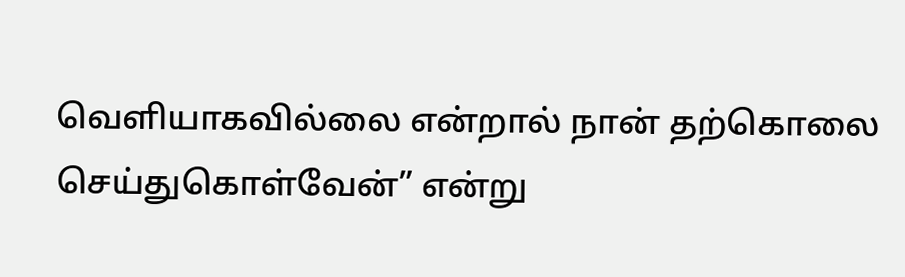வெளியாகவில்லை என்றால் நான் தற்கொலை செய்துகொள்வேன்” என்று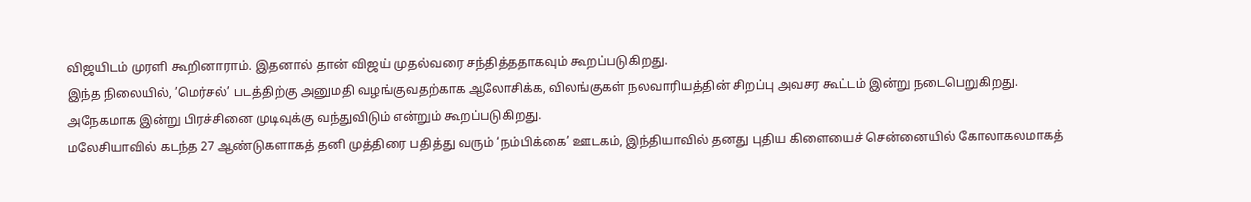விஜயிடம் முரளி கூறினாராம். இதனால் தான் விஜய் முதல்வரை சந்தித்ததாகவும் கூறப்படுகிறது.
இந்த நிலையில், ’மெர்சல்’ படத்திற்கு அனுமதி வழங்குவதற்காக ஆலோசிக்க, விலங்குகள் நலவாரியத்தின் சிறப்பு அவசர கூட்டம் இன்று நடைபெறுகிறது. அநேகமாக இன்று பிரச்சினை முடிவுக்கு வந்துவிடும் என்றும் கூறப்படுகிறது.
மலேசியாவில் கடந்த 27 ஆண்டுகளாகத் தனி முத்திரை பதித்து வரும் ‘நம்பிக்கை’ ஊடகம், இந்தியாவில் தனது புதிய கிளையைச் சென்னையில் கோலாகலமாகத்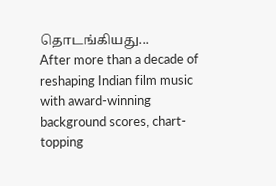தொடங்கியது...
After more than a decade of reshaping Indian film music with award-winning background scores, chart-topping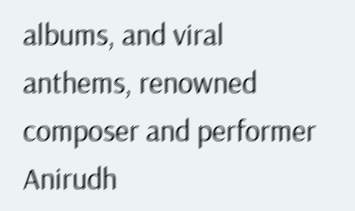albums, and viral anthems, renowned composer and performer Anirudh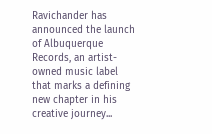Ravichander has announced the launch of Albuquerque Records, an artist-owned music label that marks a defining new chapter in his creative journey...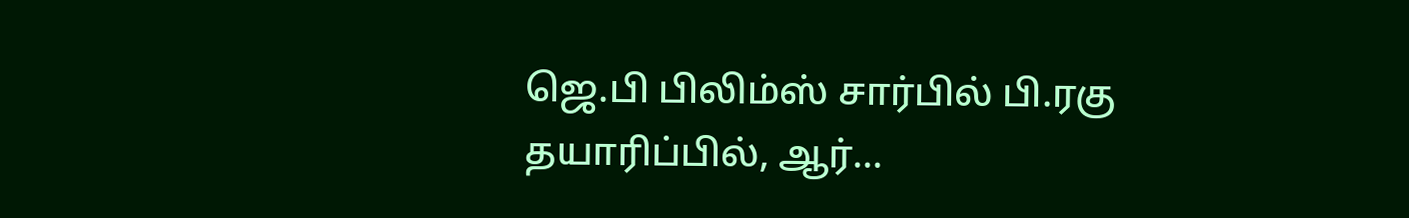ஜெ.பி பிலிம்ஸ் சார்பில் பி.ரகு தயாரிப்பில், ஆர்...